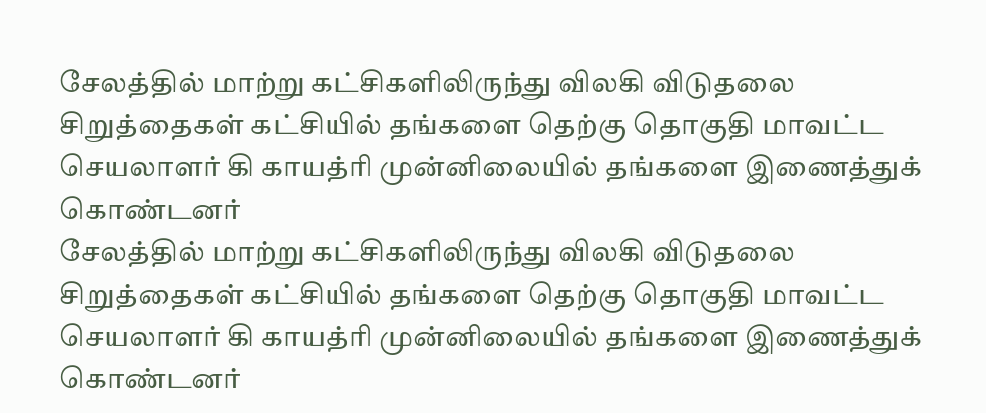சேலத்தில் மாற்று கட்சிகளிலிருந்து விலகி விடுதலை சிறுத்தைகள் கட்சியில் தங்களை தெற்கு தொகுதி மாவட்ட செயலாளர் கி காயத்ரி முன்னிலையில் தங்களை இணைத்துக் கொண்டனர்
சேலத்தில் மாற்று கட்சிகளிலிருந்து விலகி விடுதலை சிறுத்தைகள் கட்சியில் தங்களை தெற்கு தொகுதி மாவட்ட செயலாளர் கி காயத்ரி முன்னிலையில் தங்களை இணைத்துக் கொண்டனர்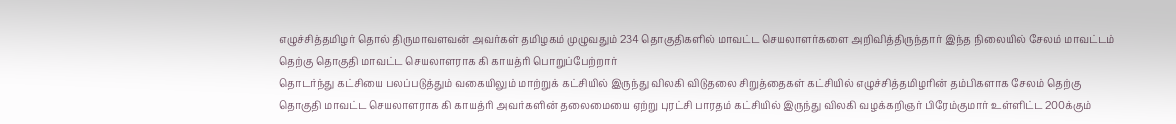எழுச்சித்தமிழர் தொல் திருமாவளவன் அவர்கள் தமிழகம் முழுவதும் 234 தொகுதிகளில் மாவட்ட செயலாளர்களை அறிவித்திருந்தார் இந்த நிலையில் சேலம் மாவட்டம் தெற்கு தொகுதி மாவட்ட செயலாளராக கி காயத்ரி பொறுப்பேற்றார்
தொடர்ந்து கட்சியை பலப்படுத்தும் வகையிலும் மாற்றுக் கட்சியில் இருந்து விலகி விடுதலை சிறுத்தைகள் கட்சியில் எழுச்சித்தமிழரின் தம்பிகளாக சேலம் தெற்கு தொகுதி மாவட்ட செயலாளராக கி காயத்ரி அவர்களின் தலைமையை ஏற்று புரட்சி பாரதம் கட்சியில் இருந்து விலகி வழக்கறிஞர் பிரேம்குமார் உள்ளிட்ட 200க்கும்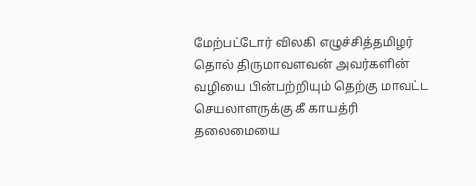மேற்பட்டோர் விலகி எழுச்சித்தமிழர் தொல் திருமாவளவன் அவர்களின் வழியை பின்பற்றியும் தெற்கு மாவட்ட செயலாளருக்கு கீ காயத்ரி தலைமையை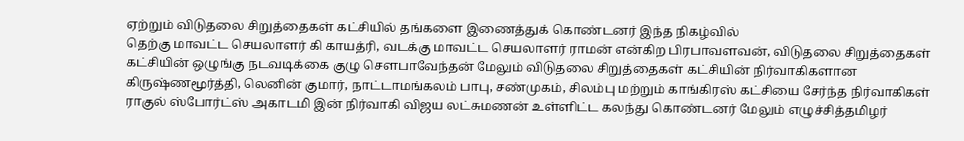ஏற்றும் விடுதலை சிறுத்தைகள் கட்சியில் தங்களை இணைத்துக் கொண்டனர் இந்த நிகழ்வில்
தெற்கு மாவட்ட செயலாளர் கி காயத்ரி, வடக்கு மாவட்ட செயலாளர் ராமன் என்கிற பிரபாவளவன், விடுதலை சிறுத்தைகள் கட்சியின் ஒழுங்கு நடவடிக்கை குழு சௌபாவேந்தன் மேலும் விடுதலை சிறுத்தைகள் கட்சியின் நிர்வாகிகளான கிருஷ்ணமூர்த்தி, லெனின் குமார், நாட்டாமங்கலம் பாபு, சண்முகம், சிலம்பு மற்றும் காங்கிரஸ் கட்சியை சேர்ந்த நிர்வாகிகள் ராகுல் ஸ்போர்ட்ஸ் அகாடமி இன் நிர்வாகி விஜய லட்சுமணன் உள்ளிட்ட கலந்து கொண்டனர் மேலும் எழுச்சித்தமிழர்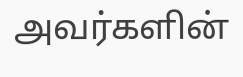அவர்களின்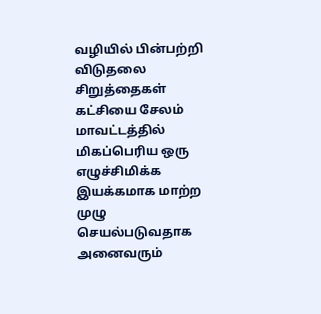வழியில் பின்பற்றி விடுதலை சிறுத்தைகள் கட்சியை சேலம் மாவட்டத்தில் மிகப்பெரிய ஒரு எழுச்சிமிக்க இயக்கமாக மாற்ற முழு செயல்படுவதாக அனைவரும்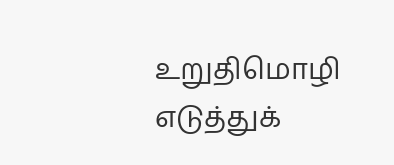உறுதிமொழி எடுத்துக்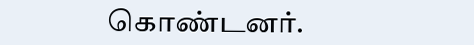கொண்டனர்.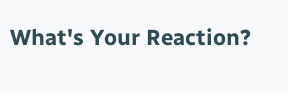What's Your Reaction?